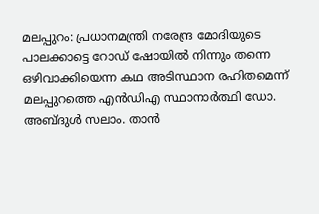മലപ്പുറം: പ്രധാനമന്ത്രി നരേന്ദ്ര മോദിയുടെ പാലക്കാട്ടെ റോഡ് ഷോയിൽ നിന്നും തന്നെ ഒഴിവാക്കിയെന്ന കഥ അടിസ്ഥാന രഹിതമെന്ന് മലപ്പുറത്തെ എൻഡിഎ സ്ഥാനാർത്ഥി ഡോ. അബ്ദുൾ സലാം. താൻ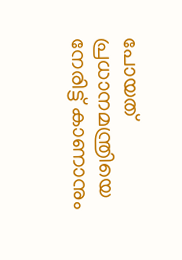പോയത് പ്രധാനമന്ത്രിയെ നേരിട്ട് കാണാനും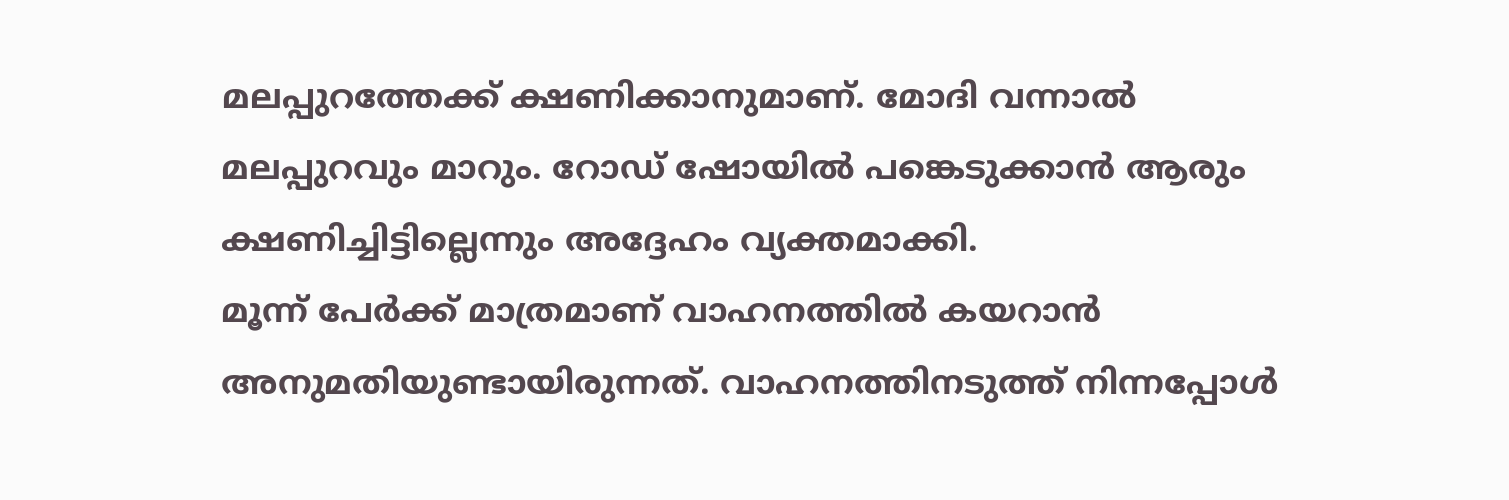മലപ്പുറത്തേക്ക് ക്ഷണിക്കാനുമാണ്. മോദി വന്നാൽ മലപ്പുറവും മാറും. റോഡ് ഷോയിൽ പങ്കെടുക്കാൻ ആരും ക്ഷണിച്ചിട്ടില്ലെന്നും അദ്ദേഹം വ്യക്തമാക്കി.
മൂന്ന് പേർക്ക് മാത്രമാണ് വാഹനത്തിൽ കയറാൻ അനുമതിയുണ്ടായിരുന്നത്. വാഹനത്തിനടുത്ത് നിന്നപ്പോൾ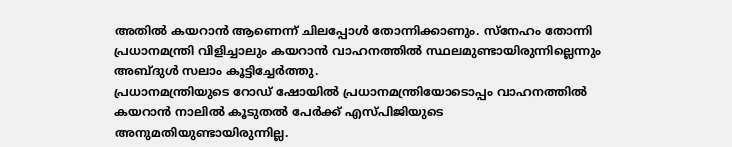അതിൽ കയറാൻ ആണെന്ന് ചിലപ്പോൾ തോന്നിക്കാണും. സ്നേഹം തോന്നി പ്രധാനമന്ത്രി വിളിച്ചാലും കയറാൻ വാഹനത്തിൽ സ്ഥലമുണ്ടായിരുന്നില്ലെന്നും അബ്ദുൾ സലാം കൂട്ടിച്ചേർത്തു.
പ്രധാനമന്ത്രിയുടെ റോഡ് ഷോയിൽ പ്രധാനമന്ത്രിയോടൊപ്പം വാഹനത്തിൽ കയറാൻ നാലിൽ കൂടുതൽ പേർക്ക് എസ്പിജിയുടെ അനുമതിയുണ്ടായിരുന്നില്ല.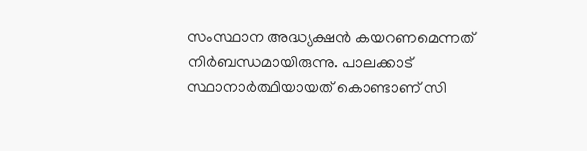സംസ്ഥാന അദ്ധ്യക്ഷൻ കയറണമെന്നത് നിർബന്ധമായിരുന്നു. പാലക്കാട് സ്ഥാനാർത്ഥിയായത് കൊണ്ടാണ് സി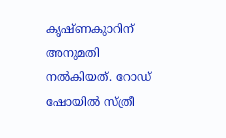കൃഷ്ണകുാറിന് അനുമതി നൽകിയത്. റോഡ് ഷോയിൽ സ്ത്രീ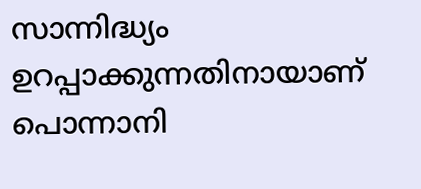സാന്നിദ്ധ്യം ഉറപ്പാക്കുന്നതിനായാണ് പൊന്നാനി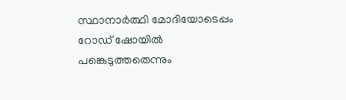സ്ഥാനാർത്ഥി മോദിയോടെപ്പം റോഡ് ഷോയിൽ പങ്കെടുത്തതെന്നും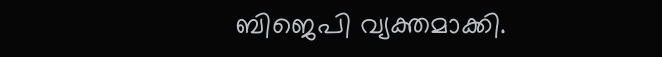ബിജെപി വ്യക്തമാക്കി.